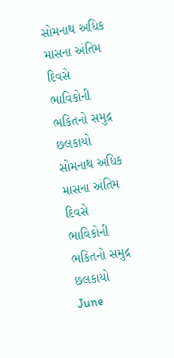સોમનાથ અધિક માસના અંતિમ દિવસે ભાવિકોની ભકિતનો સમુદ્ર છલકાયો
સોમનાથ અધિક માસના અંતિમ દિવસે ભાવિકોની ભકિતનો સમુદ્ર છલકાયો
June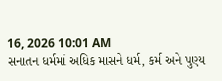16, 2026 10:01 AM
સનાતન ધર્મમાં અધિક માસને ધર્મ, કર્મ અને પુણ્ય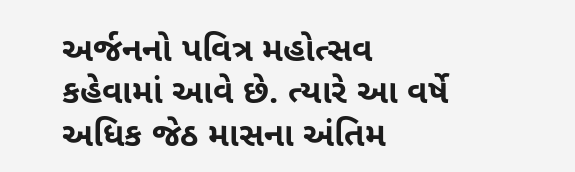અર્જનનો પવિત્ર મહોત્સવ કહેવામાં આવે છે. ત્યારે આ વર્ષે અધિક જેઠ માસના અંતિમ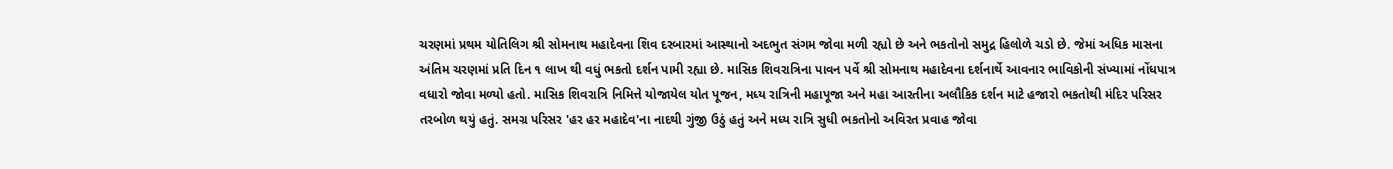ચરણમાં પ્રથમ યોતિલિગ શ્રી સોમનાથ મહાદેવના શિવ દરબારમાં આસ્થાનો અદભુત સંગમ જોવા મળી રહ્યો છે અને ભકતોનો સમુદ્ર હિલોળે ચડો છે. જેમાં અધિક માસના અંતિમ ચરણમાં પ્રતિ દિન ૧ લાખ થી વધું ભકતો દર્શન પામી રહ્યા છે. માસિક શિવરાત્રિના પાવન પર્વે શ્રી સોમનાથ મહાદેવના દર્શનાર્થે આવનાર ભાવિકોની સંખ્યામાં નોંધપાત્ર વધારો જોવા મળ્યો હતો. માસિક શિવરાત્રિ નિમિત્તે યોજાયેલ યોત પૂજન, મધ્ય રાત્રિની મહાપૂજા અને મહા આરતીના અલૌકિક દર્શન માટે હજારો ભકતોથી મંદિર પરિસર તરબોળ થયું હતું. સમગ્ર પરિસર 'હર હર મહાદેવ'ના નાદથી ગુંજી ઉઠું હતું અને મધ્ય રાત્રિ સુધી ભકતોનો અવિરત પ્રવાહ જોવા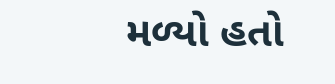મળ્યો હતો